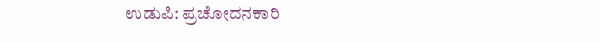ಉಡುಪಿ: ಪ್ರಚೋದನಕಾರಿ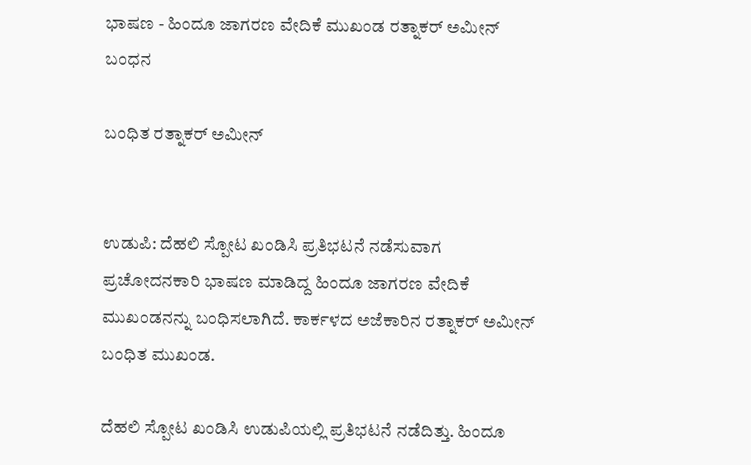ಭಾಷಣ - ಹಿಂದೂ ಜಾಗರಣ ವೇದಿಕೆ ಮುಖಂಡ ರತ್ನಾಕರ್ ಅಮೀನ್ ಬಂಧನ

ಬಂಧಿತ ರತ್ನಾಕರ್ ಅಮೀನ್


ಉಡುಪಿ: ದೆಹಲಿ ಸ್ಪೋಟ ಖಂಡಿಸಿ ಪ್ರತಿಭಟನೆ ನಡೆಸುವಾಗ ಪ್ರಚೋದನಕಾರಿ ಭಾಷಣ ಮಾಡಿದ್ದ ಹಿಂದೂ ಜಾಗರಣ ವೇದಿಕೆ ಮುಖಂಡನನ್ನು ಬಂಧಿಸಲಾಗಿದೆ. ಕಾರ್ಕಳದ ಅಜೆಕಾರಿನ ರತ್ನಾಕರ್ ಅಮೀನ್ ಬಂಧಿತ ಮುಖಂಡ.

ದೆಹಲಿ ಸ್ಪೋಟ ಖಂಡಿಸಿ ಉಡುಪಿಯಲ್ಲಿ ಪ್ರತಿಭಟನೆ ನಡೆದಿತ್ತು. ಹಿಂದೂ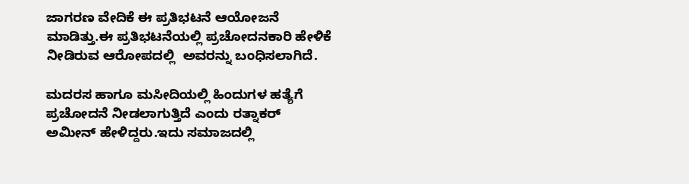ಜಾಗರಣ ವೇದಿಕೆ ಈ ಪ್ರತಿಭಟನೆ ಆಯೋಜನೆ ಮಾಡಿತ್ತು.ಈ ಪ್ರತಿಭಟನೆಯಲ್ಲಿ ಪ್ರಚೋದನಕಾರಿ ಹೇಳಿಕೆ  ನೀಡಿರುವ ಆರೋಪದಲ್ಲಿ  ಅವರನ್ನು ಬಂಧಿಸಲಾಗಿದೆ.

ಮದರಸ ಹಾಗೂ ಮಸೀದಿಯಲ್ಲಿ ಹಿಂದುಗಳ ಹತ್ಯೆಗೆ ಪ್ರಚೋದನೆ ನೀಡಲಾಗುತ್ತಿದೆ ಎಂದು ರತ್ನಾಕರ್ ಅಮೀನ್ ಹೇಳಿದ್ದರು.ಇದು ಸಮಾಜದಲ್ಲಿ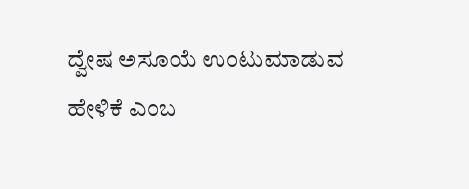ದ್ವೇಷ ಅಸೂಯೆ ಉಂಟುಮಾಡುವ ಹೇಳಿಕೆ ಎಂಬ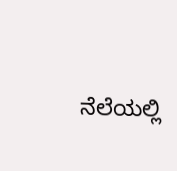ನೆಲೆಯಲ್ಲಿ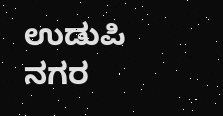ಉಡುಪಿ ನಗರ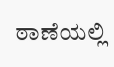ಠಾಣೆಯಲ್ಲಿ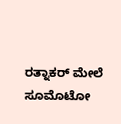ರತ್ನಾಕರ್ ಮೇಲೆ ಸೂಮೊಟೋ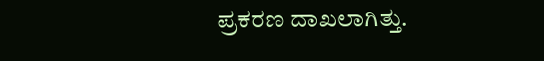ಪ್ರಕರಣ ದಾಖಲಾಗಿತ್ತು.